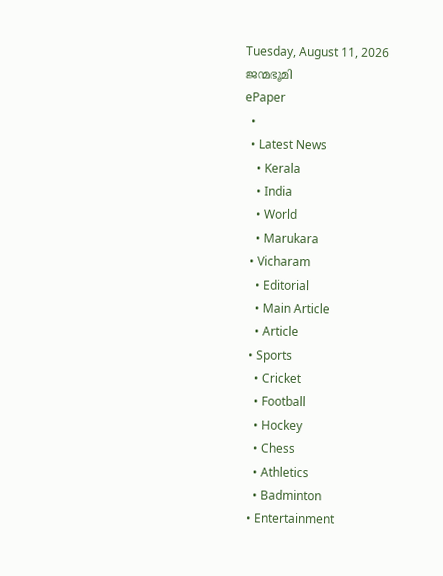Tuesday, August 11, 2026
ജന്മഭൂമി
ePaper
  •
  • Latest News
    • Kerala
    • India
    • World
    • Marukara
  • Vicharam
    • Editorial
    • Main Article
    • Article
  • Sports
    • Cricket
    • Football
    • Hockey
    • Chess
    • Athletics
    • Badminton
  • Entertainment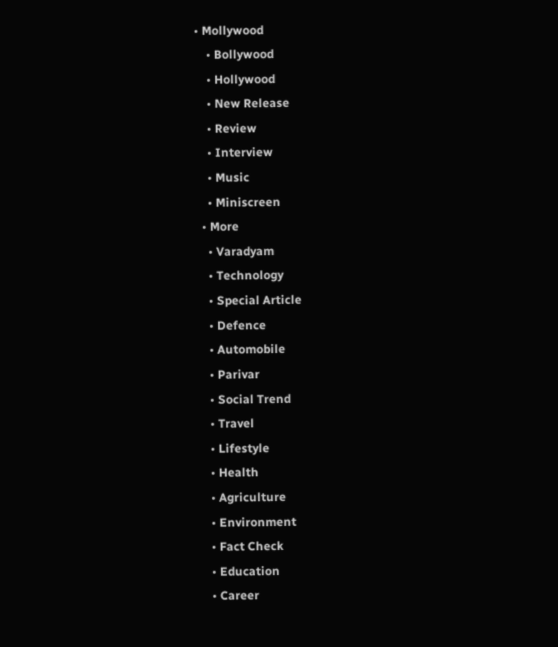• Mollywood
    • Bollywood
    • Hollywood
    • New Release
    • Review
    • Interview
    • Music
    • Miniscreen
  • More
    • Varadyam
    • Technology
    • Special Article
    • Defence
    • Automobile
    • Parivar
    • Social Trend
    • Travel
    • Lifestyle
    • Health
    • Agriculture
    • Environment
    • Fact Check
    • Education
    • Career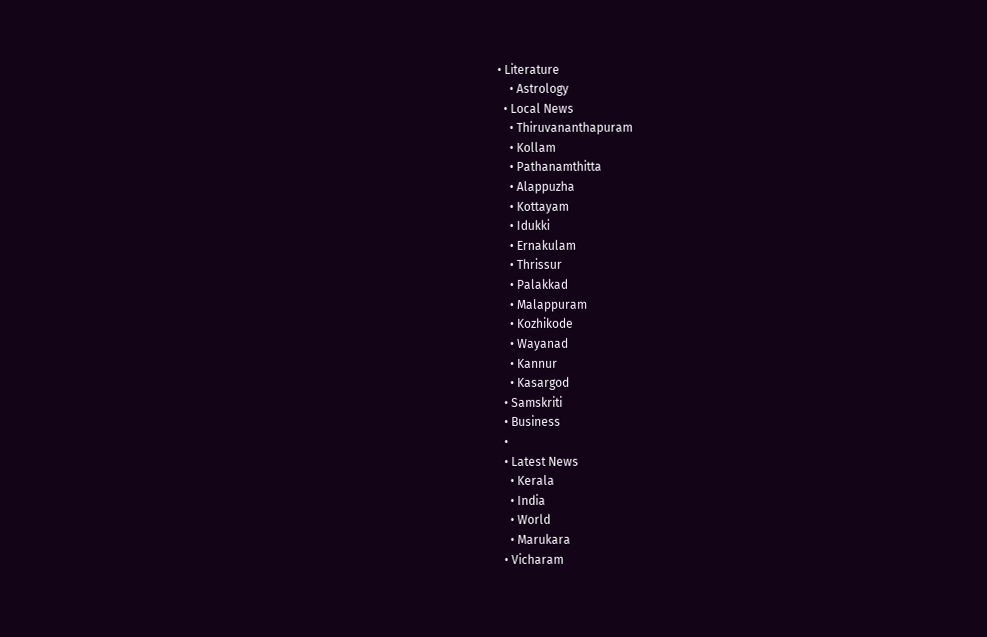• Literature
    • Astrology
  • Local News
    • Thiruvananthapuram
    • Kollam
    • Pathanamthitta
    • Alappuzha
    • Kottayam
    • Idukki
    • Ernakulam
    • Thrissur
    • Palakkad
    • Malappuram
    • Kozhikode
    • Wayanad
    • Kannur
    • Kasargod
  • Samskriti
  • Business
  •
  • Latest News
    • Kerala
    • India
    • World
    • Marukara
  • Vicharam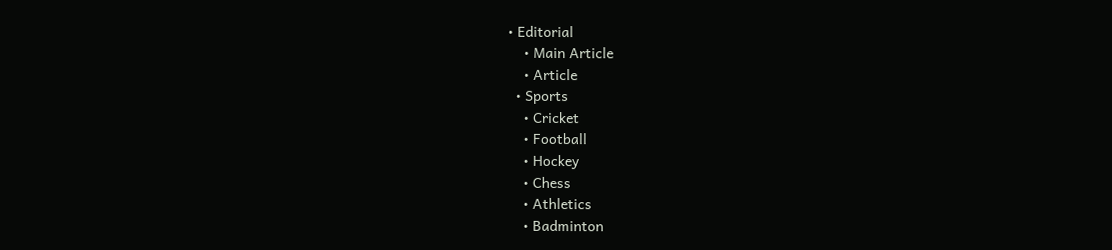• Editorial
    • Main Article
    • Article
  • Sports
    • Cricket
    • Football
    • Hockey
    • Chess
    • Athletics
    • Badminton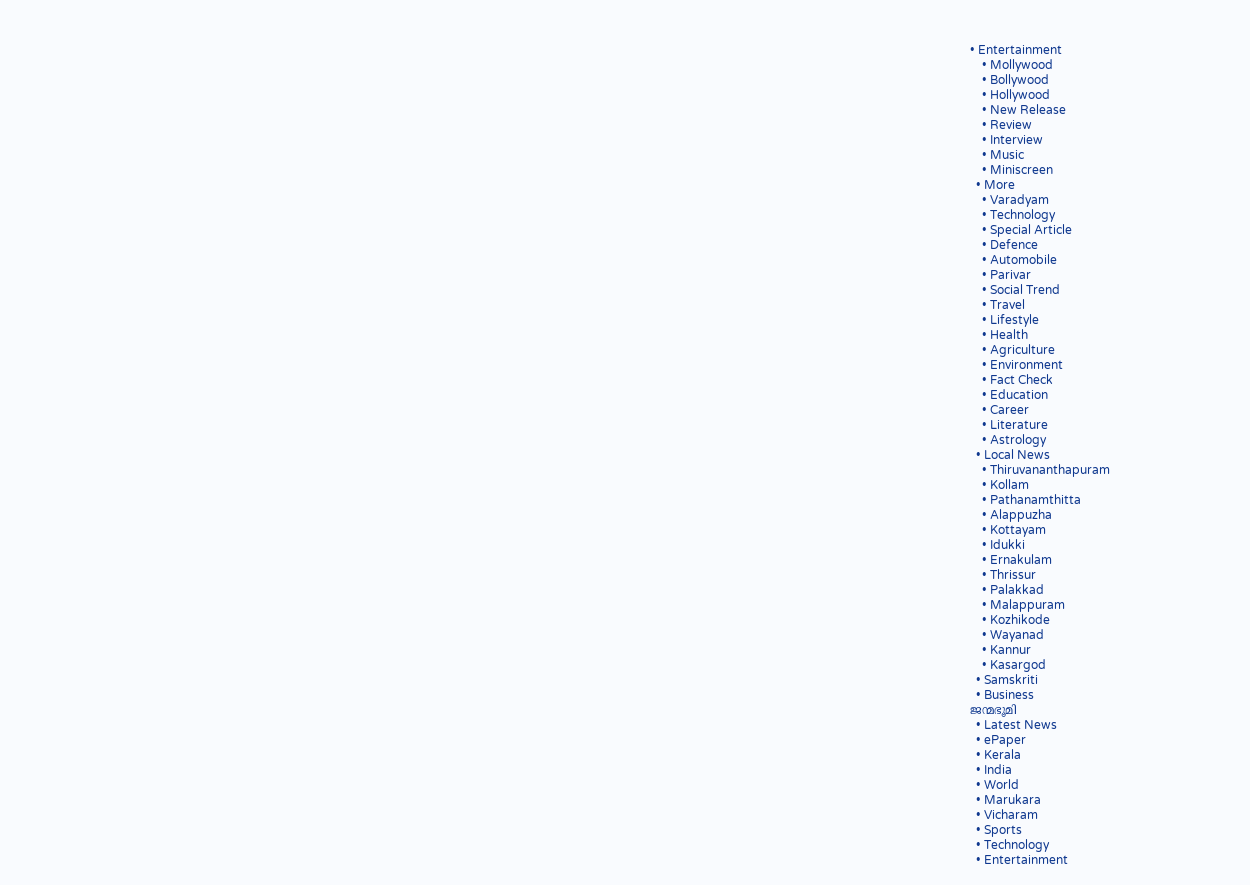• Entertainment
    • Mollywood
    • Bollywood
    • Hollywood
    • New Release
    • Review
    • Interview
    • Music
    • Miniscreen
  • More
    • Varadyam
    • Technology
    • Special Article
    • Defence
    • Automobile
    • Parivar
    • Social Trend
    • Travel
    • Lifestyle
    • Health
    • Agriculture
    • Environment
    • Fact Check
    • Education
    • Career
    • Literature
    • Astrology
  • Local News
    • Thiruvananthapuram
    • Kollam
    • Pathanamthitta
    • Alappuzha
    • Kottayam
    • Idukki
    • Ernakulam
    • Thrissur
    • Palakkad
    • Malappuram
    • Kozhikode
    • Wayanad
    • Kannur
    • Kasargod
  • Samskriti
  • Business
ജന്മഭൂമി
  • Latest News
  • ePaper
  • Kerala
  • India
  • World
  • Marukara
  • Vicharam
  • Sports
  • Technology
  • Entertainment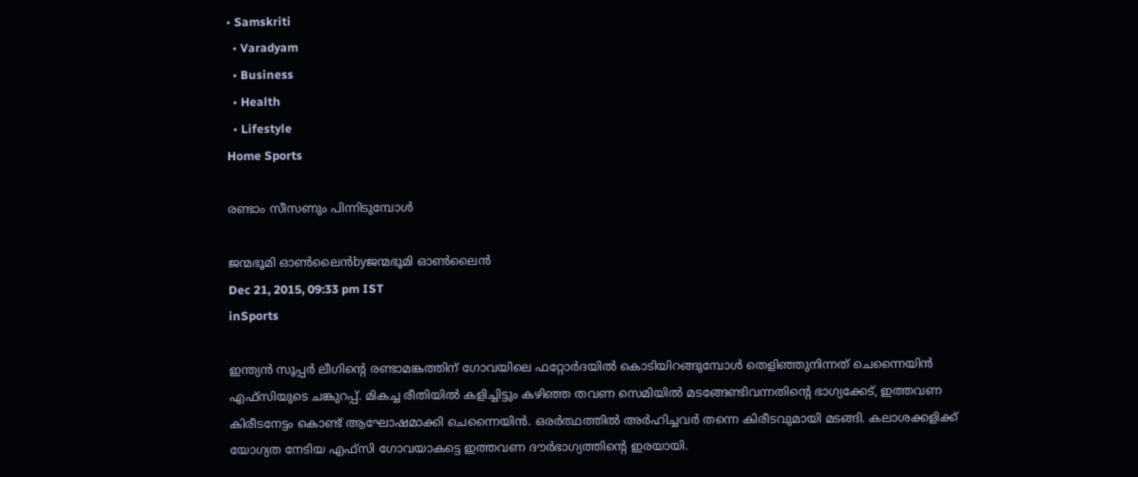• Samskriti
  • Varadyam
  • Business
  • Health
  • Lifestyle
Home Sports

രണ്ടാം സീസണും പിന്നിടുമ്പോള്‍

ജന്മഭൂമി ഓണ്‍ലൈന്‍byജന്മഭൂമി ഓണ്‍ലൈന്‍
Dec 21, 2015, 09:33 pm IST
inSports

ഇന്ത്യന്‍ സൂപ്പര്‍ ലീഗിന്റെ രണ്ടാമങ്കത്തിന് ഗോവയിലെ ഫറ്റോര്‍ദയില്‍ കൊടിയിറങ്ങുമ്പോള്‍ തെളിഞ്ഞുനിന്നത് ചെന്നൈയിന്‍ എഫ്‌സിയുടെ ചങ്കുറപ്പ്. മികച്ച രീതിയില്‍ കളിച്ചിട്ടും കഴിഞ്ഞ തവണ സെമിയില്‍ മടങ്ങേണ്ടിവന്നതിന്റെ ഭാഗ്യക്കേട്, ഇത്തവണ കിരീടനേട്ടം കൊണ്ട് ആഘോഷമാക്കി ചെന്നൈയിന്‍. ഒരര്‍ത്ഥത്തില്‍ അര്‍ഹിച്ചവര്‍ തന്നെ കിരീടവുമായി മടങ്ങി. കലാശക്കളിക്ക് യോഗ്യത നേടിയ എഫ്‌സി ഗോവയാകട്ടെ ഇത്തവണ ദൗര്‍ഭാഗ്യത്തിന്റെ ഇരയായി.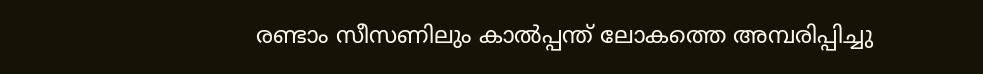രണ്ടാം സീസണിലും കാല്‍പ്പന്ത് ലോകത്തെ അമ്പരിപ്പിച്ചു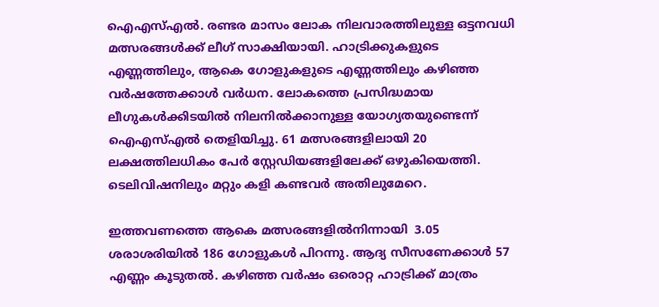ഐഎസ്എല്‍. രണ്ടര മാസം ലോക നിലവാരത്തിലുള്ള ഒട്ടനവധി മത്സരങ്ങള്‍ക്ക് ലീഗ് സാക്ഷിയായി. ഹാട്രിക്കുകളുടെ എണ്ണത്തിലും, ആകെ ഗോളുകളുടെ എണ്ണത്തിലും കഴിഞ്ഞ വര്‍ഷത്തേക്കാള്‍ വര്‍ധന. ലോകത്തെ പ്രസിദ്ധമായ ലീഗുകള്‍ക്കിടയില്‍ നിലനില്‍ക്കാനുള്ള യോഗ്യതയുണ്ടെന്ന് ഐഎസ്എല്‍ തെളിയിച്ചു. 61 മത്സരങ്ങളിലായി 20 ലക്ഷത്തിലധികം പേര്‍ സ്റ്റേഡിയങ്ങളിലേക്ക് ഒഴുകിയെത്തി. ടെലിവിഷനിലും മറ്റും കളി കണ്ടവര്‍ അതിലുമേറെ.

ഇത്തവണത്തെ ആകെ മത്സരങ്ങളില്‍നിന്നായി  3.05 ശരാശരിയില്‍ 186 ഗോളുകള്‍ പിറന്നു. ആദ്യ സീസണേക്കാള്‍ 57 എണ്ണം കൂടുതല്‍. കഴിഞ്ഞ വര്‍ഷം ഒരൊറ്റ ഹാട്രിക്ക് മാത്രം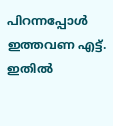പിറന്നപ്പോള്‍ ഇത്തവണ എട്ട്. ഇതില്‍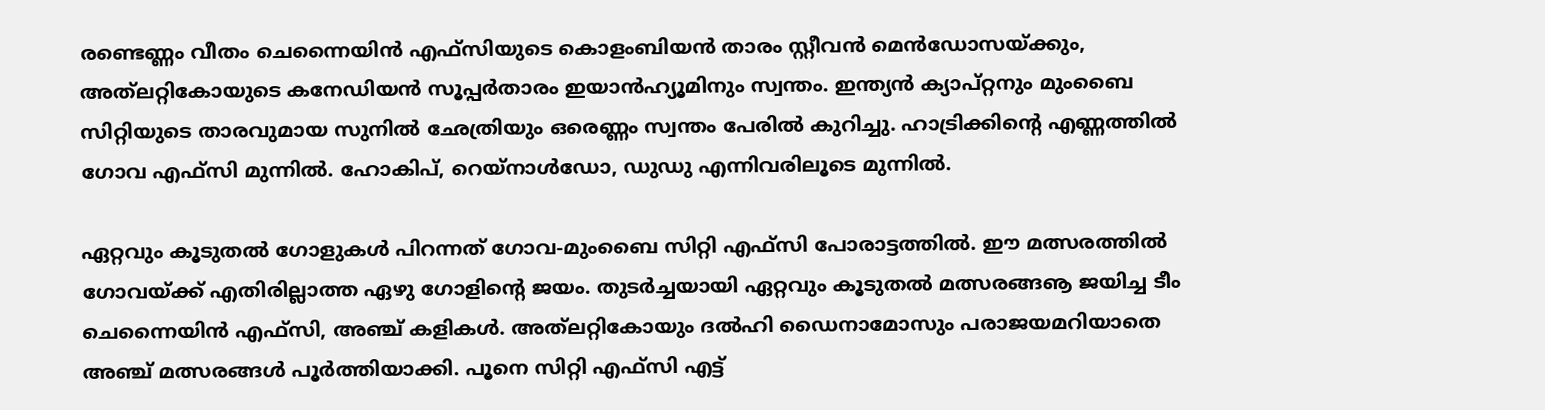രണ്ടെണ്ണം വീതം ചെന്നൈയിന്‍ എഫ്‌സിയുടെ കൊളംബിയന്‍ താരം സ്റ്റീവന്‍ മെന്‍ഡോസയ്‌ക്കും, അത്‌ലറ്റികോയുടെ കനേഡിയന്‍ സൂപ്പര്‍താരം ഇയാന്‍ഹ്യൂമിനും സ്വന്തം. ഇന്ത്യന്‍ ക്യാപ്റ്റനും മുംബൈ സിറ്റിയുടെ താരവുമായ സുനില്‍ ഛേത്രിയും ഒരെണ്ണം സ്വന്തം പേരില്‍ കുറിച്ചു. ഹാട്രിക്കിന്റെ എണ്ണത്തില്‍ ഗോവ എഫ്‌സി മുന്നില്‍. ഹോകിപ്, റെയ്‌നാള്‍ഡോ, ഡുഡു എന്നിവരിലൂടെ മുന്നില്‍.

ഏറ്റവും കൂടുതല്‍ ഗോളുകള്‍ പിറന്നത് ഗോവ-മുംബൈ സിറ്റി എഫ്‌സി പോരാട്ടത്തില്‍. ഈ മത്സരത്തില്‍ ഗോവയ്‌ക്ക് എതിരില്ലാത്ത ഏഴു ഗോളിന്റെ ജയം. തുടര്‍ച്ചയായി ഏറ്റവും കൂടുതല്‍ മത്സരങ്ങൡ ജയിച്ച ടീം ചെന്നൈയിന്‍ എഫ്‌സി, അഞ്ച് കളികള്‍. അത്‌ലറ്റികോയും ദല്‍ഹി ഡൈനാമോസും പരാജയമറിയാതെ അഞ്ച് മത്സരങ്ങള്‍ പൂര്‍ത്തിയാക്കി. പൂനെ സിറ്റി എഫ്‌സി എട്ട്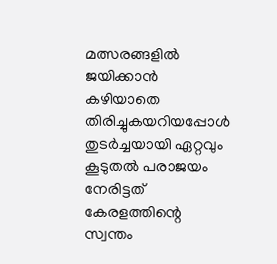മത്സരങ്ങളില്‍ ജയിക്കാന്‍ കഴിയാതെ തിരിച്ചുകയറിയപ്പോള്‍ തുടര്‍ച്ചയായി ഏറ്റവും കൂടുതല്‍ പരാജയം നേരിട്ടത് കേരളത്തിന്റെ സ്വന്തം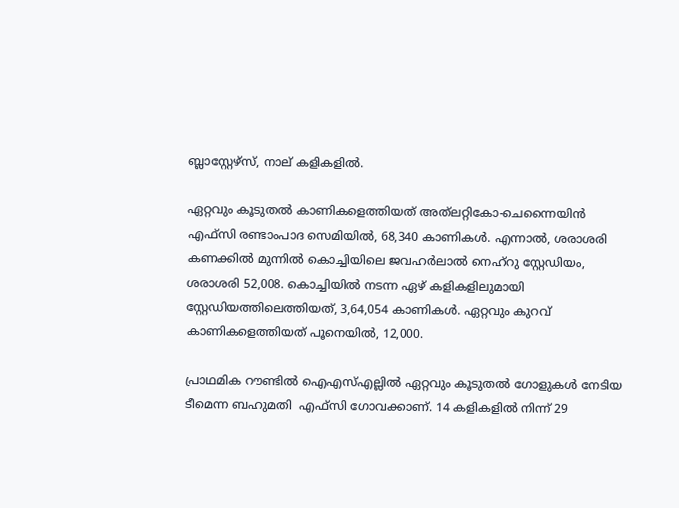ബ്ലാസ്റ്റേഴ്‌സ്, നാല് കളികളില്‍.

ഏറ്റവും കൂടുതല്‍ കാണികളെത്തിയത് അത്‌ലറ്റികോ-ചെന്നൈയിന്‍ എഫ്‌സി രണ്ടാംപാദ സെമിയില്‍, 68,340 കാണികള്‍. എന്നാല്‍, ശരാശരി കണക്കില്‍ മുന്നില്‍ കൊച്ചിയിലെ ജവഹര്‍ലാല്‍ നെഹ്‌റു സ്റ്റേഡിയം, ശരാശരി 52,008. കൊച്ചിയില്‍ നടന്ന ഏഴ് കളികളിലുമായി സ്റ്റേഡിയത്തിലെത്തിയത്, 3,64,054 കാണികള്‍. ഏറ്റവും കുറവ് കാണികളെത്തിയത് പൂനെയില്‍, 12,000.

പ്രാഥമിക റൗണ്ടില്‍ ഐഎസ്എല്ലില്‍ ഏറ്റവും കൂടുതല്‍ ഗോളുകള്‍ നേടിയ ടീമെന്ന ബഹുമതി  എഫ്‌സി ഗോവക്കാണ്. 14 കളികളില്‍ നിന്ന് 29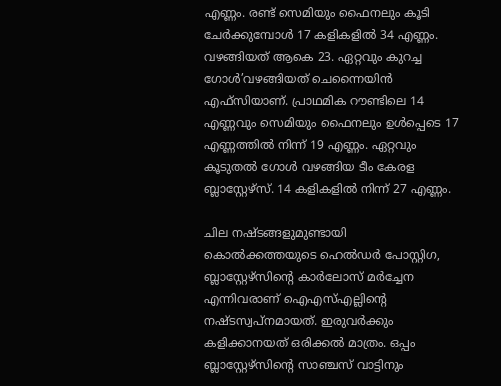എണ്ണം. രണ്ട് സെമിയും ഫൈനലും കൂടി ചേര്‍ക്കുമ്പോള്‍ 17 കളികളില്‍ 34 എണ്ണം. വഴങ്ങിയത് ആകെ 23. ഏറ്റവും കുറച്ച ഗോള്‍’വഴങ്ങിയത് ചെന്നൈയിന്‍ എഫ്‌സിയാണ്. പ്രാഥമിക റൗണ്ടിലെ 14 എണ്ണവും സെമിയും ഫൈനലും ഉള്‍പ്പെടെ 17 എണ്ണത്തില്‍ നിന്ന് 19 എണ്ണം. ഏറ്റവും കൂടുതല്‍ ഗോള്‍ വഴങ്ങിയ ടീം കേരള ബ്ലാസ്റ്റേഴ്‌സ്. 14 കളികളില്‍ നിന്ന് 27 എണ്ണം.

ചില നഷ്ടങ്ങളുമുണ്ടായി കൊല്‍ക്കത്തയുടെ ഹെല്‍ഡര്‍ പോസ്റ്റിഗ, ബ്ലാസ്റ്റേഴ്‌സിന്റെ കാര്‍ലോസ് മര്‍ച്ചേന എന്നിവരാണ് ഐഎസ്എല്ലിന്റെ നഷ്ടസ്വപ്‌നമായത്. ഇരുവര്‍ക്കും കളിക്കാനയത് ഒരിക്കല്‍ മാത്രം. ഒപ്പം ബ്ലാസ്റ്റേഴ്‌സിന്റെ സാഞ്ചസ് വാട്ടിനും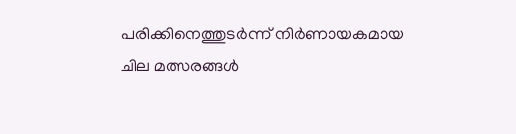പരിക്കിനെത്തുടര്‍ന്ന് നിര്‍ണായകമായ ചില മത്സരങ്ങള്‍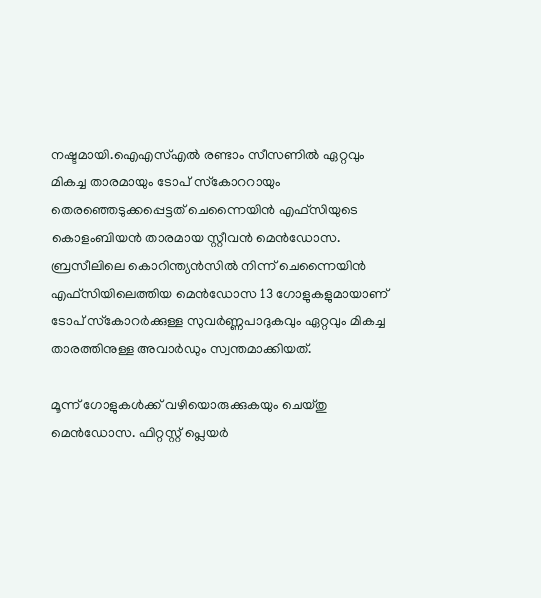നഷ്ടമായി.ഐഎസ്എല്‍ രണ്ടാം സീസണില്‍ ഏറ്റവും മികച്ച താരമായും ടോപ് സ്‌കോററായും തെരഞ്ഞെടുക്കപ്പെട്ടത് ചെന്നൈയിന്‍ എഫ്‌സിയുടെ കൊളംബിയന്‍ താരമായ സ്റ്റീവന്‍ മെന്‍ഡോസ. ബ്രസീലിലെ കൊറിന്ത്യന്‍സില്‍ നിന്ന് ചെന്നൈയിന്‍ എഫ്‌സിയിലെത്തിയ മെന്‍ഡോസ 13 ഗോളുകളുമായാണ് ടോപ് സ്‌കോറര്‍ക്കുള്ള സുവര്‍ണ്ണപാദുകവും ഏറ്റവും മികച്ച താരത്തിനുള്ള അവാര്‍ഡും സ്വന്തമാക്കിയത്.

മൂന്ന് ഗോളുകള്‍ക്ക് വഴിയൊരുക്കുകയും ചെയ്തു മെന്‍ഡോസ. ഫിറ്റസ്റ്റ് പ്ലെയര്‍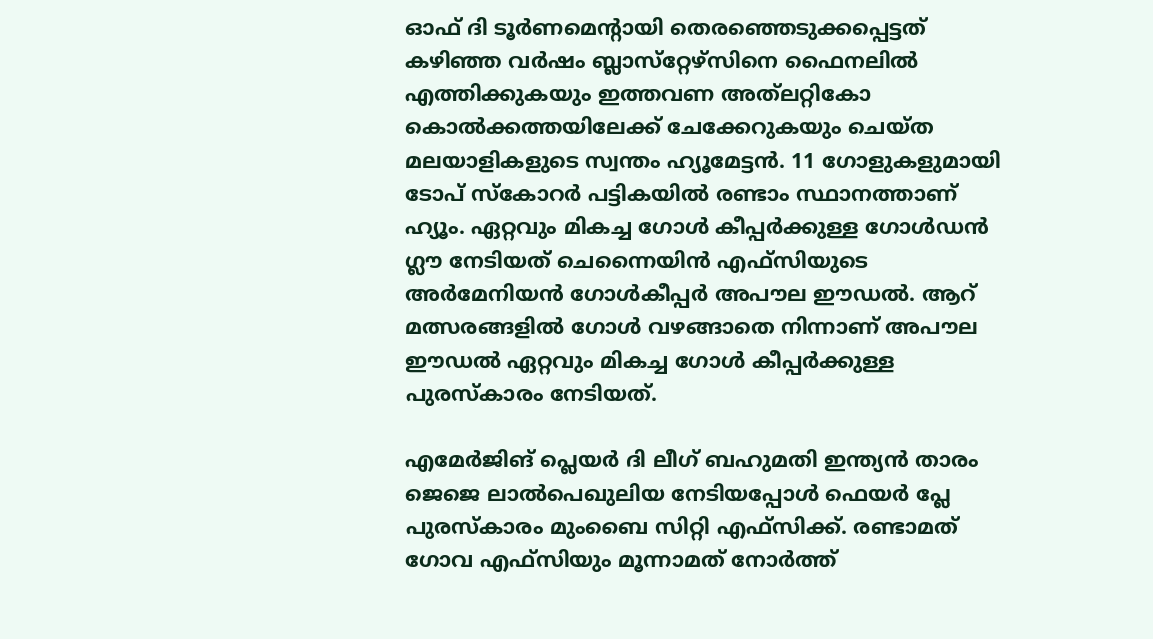ഓഫ് ദി ടൂര്‍ണമെന്റായി തെരഞ്ഞെടുക്കപ്പെട്ടത് കഴിഞ്ഞ വര്‍ഷം ബ്ലാസ്‌റ്റേഴ്‌സിനെ ഫൈനലില്‍ എത്തിക്കുകയും ഇത്തവണ അത്‌ലറ്റികോ കൊല്‍ക്കത്തയിലേക്ക് ചേക്കേറുകയും ചെയ്ത മലയാളികളുടെ സ്വന്തം ഹ്യൂമേട്ടന്‍. 11 ഗോളുകളുമായി ടോപ് സ്‌കോറര്‍ പട്ടികയില്‍ രണ്ടാം സ്ഥാനത്താണ് ഹ്യൂം. ഏറ്റവും മികച്ച ഗോള്‍ കീപ്പര്‍ക്കുള്ള ഗോള്‍ഡന്‍ ഗ്ലൗ നേടിയത് ചെന്നൈയിന്‍ എഫ്‌സിയുടെ അര്‍മേനിയന്‍ ഗോള്‍കീപ്പര്‍ അപൗല ഈഡല്‍. ആറ് മത്സരങ്ങളില്‍ ഗോള്‍ വഴങ്ങാതെ നിന്നാണ് അപൗല ഈഡല്‍ ഏറ്റവും മികച്ച ഗോള്‍ കീപ്പര്‍ക്കുള്ള പുരസ്‌കാരം നേടിയത്.

എമേര്‍ജിങ് പ്ലെയര്‍ ദി ലീഗ് ബഹുമതി ഇന്ത്യന്‍ താരം ജെജെ ലാല്‍പെഖുലിയ നേടിയപ്പോള്‍ ഫെയര്‍ പ്ലേ പുരസ്‌കാരം മുംബൈ സിറ്റി എഫ്‌സിക്ക്. രണ്ടാമത് ഗോവ എഫ്‌സിയും മൂന്നാമത് നോര്‍ത്ത്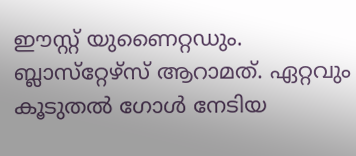ഈസ്റ്റ് യുണൈറ്റഡും. ബ്ലാസ്‌റ്റേഴ്‌സ് ആറാമത്. ഏറ്റവും കൂടുതല്‍ ഗോള്‍ നേടിയ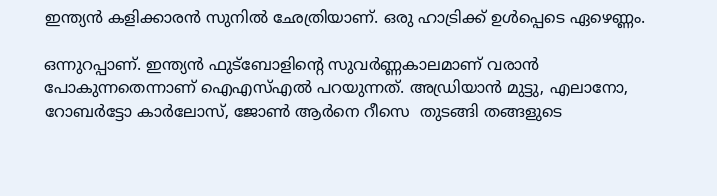ഇന്ത്യന്‍ കളിക്കാരന്‍ സുനില്‍ ഛേത്രിയാണ്. ഒരു ഹാട്രിക്ക് ഉള്‍പ്പെടെ ഏഴെണ്ണം.

ഒന്നുറപ്പാണ്. ഇന്ത്യന്‍ ഫുട്‌ബോളിന്റെ സുവര്‍ണ്ണകാലമാണ് വരാന്‍ പോകുന്നതെന്നാണ് ഐഎസ്എല്‍ പറയുന്നത്. അഡ്രിയാന്‍ മുട്ടു, എലാനോ, റോബര്‍ട്ടോ കാര്‍ലോസ്, ജോണ്‍ ആര്‍നെ റീസെ  തുടങ്ങി തങ്ങളുടെ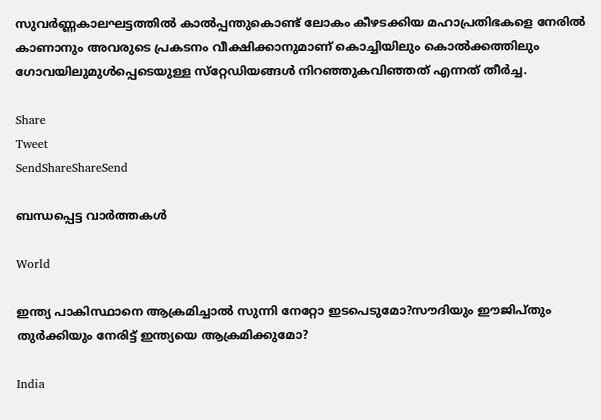സുവര്‍ണ്ണകാലഘട്ടത്തില്‍ കാല്‍പ്പന്തുകൊണ്ട് ലോകം കീഴടക്കിയ മഹാപ്രതിഭകളെ നേരില്‍ കാണാനും അവരുടെ പ്രകടനം വീക്ഷിക്കാനുമാണ് കൊച്ചിയിലും കൊല്‍ക്കത്തിലും ഗോവയിലുമുള്‍പ്പെടെയുള്ള സ്‌റ്റേഡിയങ്ങള്‍ നിറഞ്ഞുകവിഞ്ഞത് എന്നത് തീര്‍ച്ച.

Share
Tweet
SendShareShareSend

ബന്ധപ്പെട്ട വാര്‍ത്തകള്‍

World

ഇന്ത്യ പാകിസ്ഥാനെ ആക്രമിച്ചാല്‍ സുന്നി നേറ്റോ ഇടപെടുമോ?സൗദിയും ഈജിപ്തും തുര്‍ക്കിയും നേരിട്ട് ഇന്ത്യയെ ആക്രമിക്കുമോ?

India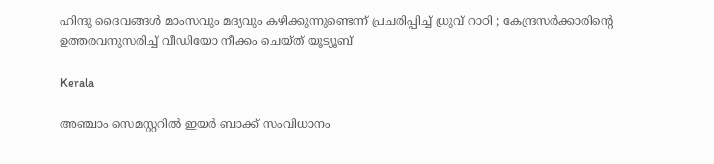ഹിന്ദു ദൈവങ്ങൾ മാംസവും മദ്യവും കഴിക്കുന്നുണ്ടെന്ന് പ്രചരിപ്പിച്ച് ധ്രുവ് റാഠി ; കേന്ദ്രസർക്കാരിന്റെ ഉത്തരവനുസരിച്ച് വീഡിയോ നീക്കം ചെയ്ത് യൂട്യൂബ്

Kerala

അഞ്ചാം സെമസ്റ്ററില്‍ ഇയര്‍ ബാക്ക് സംവിധാനം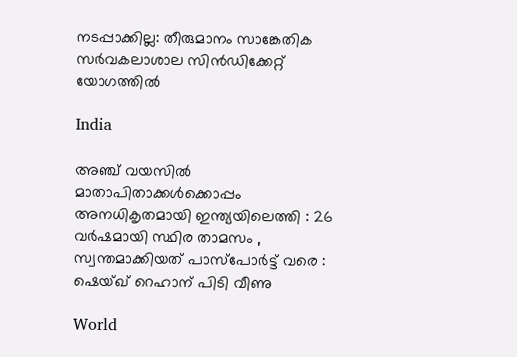നടപ്പാക്കില്ല: തീരുമാനം സാങ്കേതിക സര്‍വകലാശാല സിന്‍ഡിക്കേറ്റ് യോഗത്തില്‍

India

അഞ്ച് വയസിൽ മാതാപിതാക്കൾക്കൊപ്പം അനധികൃതമായി ഇന്ത്യയിലെത്തി : 26 വർഷമായി സ്ഥിര താമസം , സ്വന്തമാക്കിയത് പാസ്പോർട്ട് വരെ : ഷെയ്ഖ് റെഹാന് പിടി വീണു

World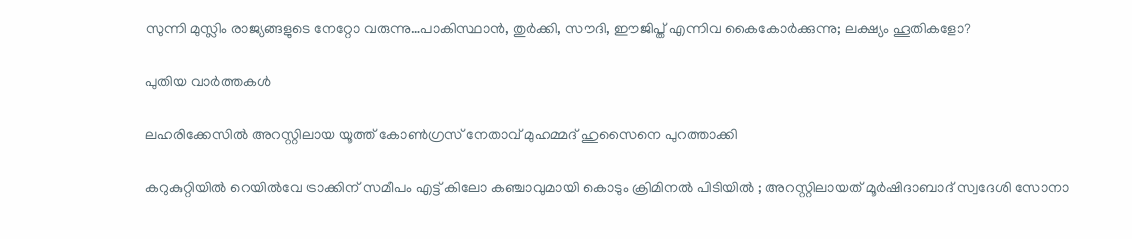സുന്നി മുസ്ലിം രാജ്യങ്ങളുടെ നേറ്റോ വരുന്നു…പാകിസ്ഥാന്‍, തുര്‍ക്കി, സൗദി, ഈജിപ്ത് എന്നിവ കൈകോര്‍ക്കുന്നു; ലക്ഷ്യം ഹൂതികളോ?

പുതിയ വാര്‍ത്തകള്‍

ലഹരിക്കേസില്‍ അറസ്റ്റിലായ യൂത്ത് കോണ്‍ഗ്രസ് നേതാവ് മുഹമ്മദ് ഹുസൈനെ പുറത്താക്കി

കറുകുറ്റിയിൽ റെയിൽവേ ട്രാക്കിന് സമീപം എട്ട് കിലോ കഞ്ചാവുമായി കൊടും ക്രിമിനൽ പിടിയിൽ ; അറസ്റ്റിലായത് മൂർഷിദാബാദ് സ്വദേശി സോനാ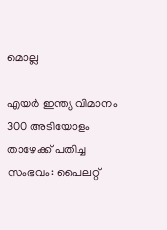മൊല്ല

എയര്‍ ഇന്ത്യ വിമാനം 300 അടിയോളം താഴേക്ക് പതിച്ച സംഭവം: പൈലറ്റ്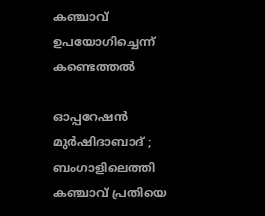കഞ്ചാവ് ഉപയോഗിച്ചെന്ന് കണ്ടെത്തല്‍

ഓപ്പറേഷൻ മുർഷിദാബാദ് ; ബംഗാളിലെത്തി കഞ്ചാവ് പ്രതിയെ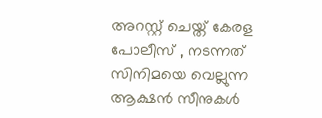അറസ്റ്റ് ചെയ്ത് കേരള പോലീസ് , നടന്നത് സിനിമയെ വെല്ലുന്ന ആക്ഷൻ സീനുകൾ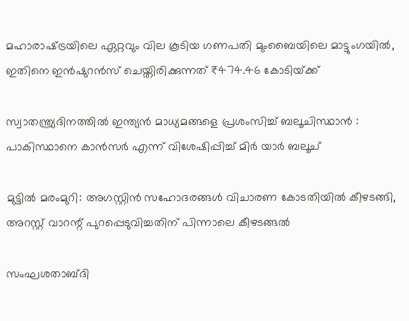മഹാരാഷ്‌ട്രയിലെ ഏറ്റവും വില കൂടിയ ഗണപതി മുംബൈയിലെ മാട്ടുംഗയില്‍, ഇതിനെ ഇന്‍ഷുറന്‍സ് ചെയ്തിരിക്കുന്നത് ₹474.46 കോടിയ്‌ക്ക്

സ്വാതന്ത്ര്യദിനത്തിൽ ഇന്ത്യൻ മാധ്യമങ്ങളെ പ്രശംസിച്ച് ബലൂചിസ്ഥാൻ : പാകിസ്ഥാനെ കാൻസർ എന്ന് വിശേഷിപ്പിച്ച് മിർ യാർ ബലൂച്

മുട്ടില്‍ മരംമുറി: അഗസ്റ്റിന്‍ സഹോദരങ്ങള്‍ വിചാരണ കോടതിയില്‍ കീഴടങ്ങി, അറസ്റ്റ് വാറന്റ് പുറപ്പെടുവിച്ചതിന് പിന്നാലെ കീഴടങ്ങല്‍

സംഘശതാബ്ദി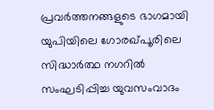പ്രവര്‍ത്തനങ്ങളുടെ ഭാഗമായി യുപിയിലെ ഗോരഖ്പൂരിലെ സിദ്ധാര്‍ത്ഥ നഗറില്‍ സംഘടിപ്പിച്ച യുവസംവാദം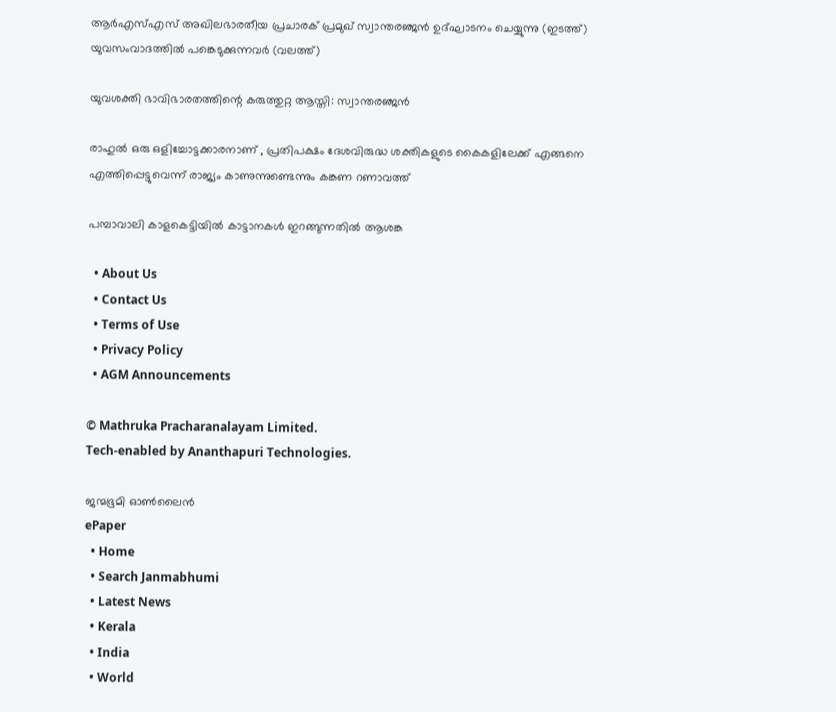ആര്‍എസ്എസ് അഖിലഭാരതീയ പ്രചാരക് പ്രമുഖ് സ്വാന്തരഞ്ജന്‍ ഉദ്ഘാടനം ചെയ്യുന്നു (ഇടത്ത്) യുവസംവാദത്തില്‍ പങ്കെടുക്കുന്നവര്‍ (വലത്ത്)

യുവശക്തി ഭാവിഭാരതത്തിന്റെ കരുത്തുറ്റ ആസ്തി: സ്വാന്തരഞ്ജന്‍

രാഹുൽ ഒരു ഒളിച്ചോട്ടക്കാരനാണ് , പ്രതിപക്ഷം ദേശവിരുദ്ധ ശക്തികളുടെ കൈകളിലേക്ക് എങ്ങനെ എത്തിപ്പെട്ടുവെന്ന് രാജ്യം കാണുന്നുണ്ടെന്നും കങ്കണ റണാവത്ത്

പമ്പാവാലി കാളകെട്ടിയില്‍ കാട്ടാനകള്‍ ഇറങ്ങുന്നതില്‍ ആശങ്ക

  • About Us
  • Contact Us
  • Terms of Use
  • Privacy Policy
  • AGM Announcements

© Mathruka Pracharanalayam Limited.
Tech-enabled by Ananthapuri Technologies.

ജന്മഭൂമി ഓണ്‍ലൈന്‍
ePaper
  • Home
  • Search Janmabhumi
  • Latest News
  • Kerala
  • India
  • World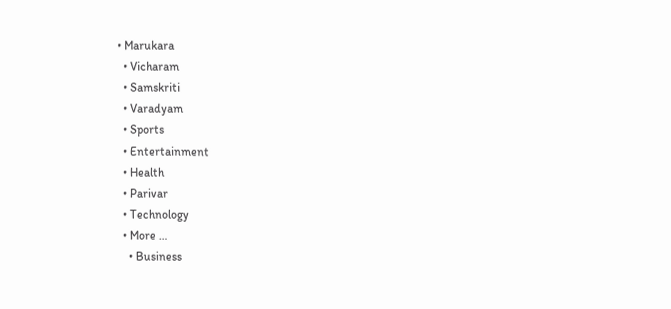• Marukara
  • Vicharam
  • Samskriti
  • Varadyam
  • Sports
  • Entertainment
  • Health
  • Parivar
  • Technology
  • More …
    • Business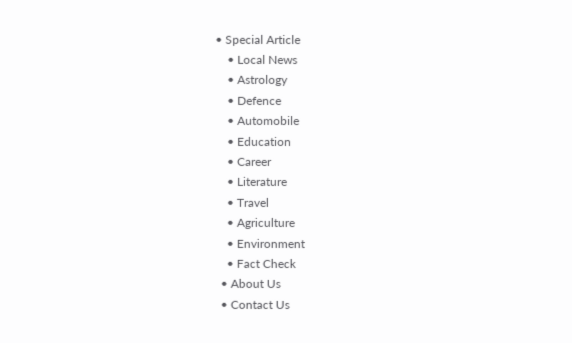• Special Article
    • Local News
    • Astrology
    • Defence
    • Automobile
    • Education
    • Career
    • Literature
    • Travel
    • Agriculture
    • Environment
    • Fact Check
  • About Us
  • Contact Us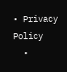• Privacy Policy
  •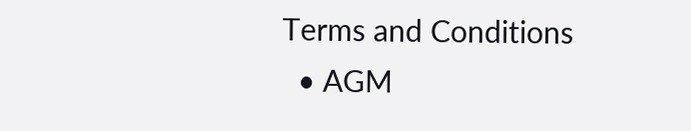Terms and Conditions
  • AGM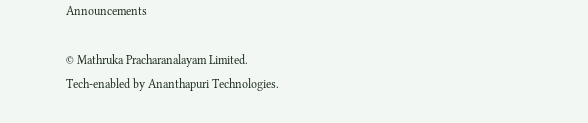Announcements

© Mathruka Pracharanalayam Limited.
Tech-enabled by Ananthapuri Technologies.